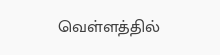வெள்ளத்தில்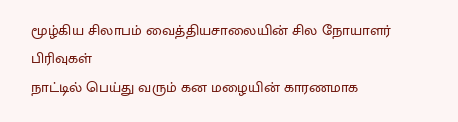மூழ்கிய சிலாபம் வைத்தியசாலையின் சில நோயாளர் பிரிவுகள்
நாட்டில் பெய்து வரும் கன மழையின் காரணமாக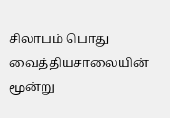சிலாபம் பொது வைத்தியசாலையின் மூன்று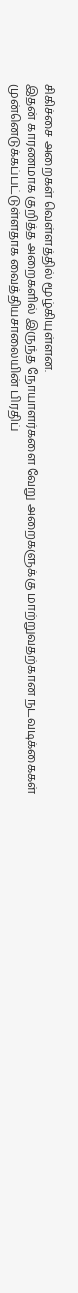சிகிச்சை அறைகள் வெள்ளத்தில் மூழ்கியுள்ளன.
இதன் காரணமாக குறித்த அறைகளில் இருந்த நோயாளர்களை வேறு அறைகளுக்கு மாற்றுவதற்கான நடவடிக்கைகள் முன்னெடுக்கப்பட்டுள்ளதாக வைத்தியசாலையின் பிரதிப்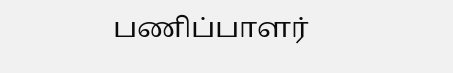பணிப்பாளர்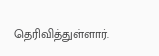தெரிவித்துள்ளார்.